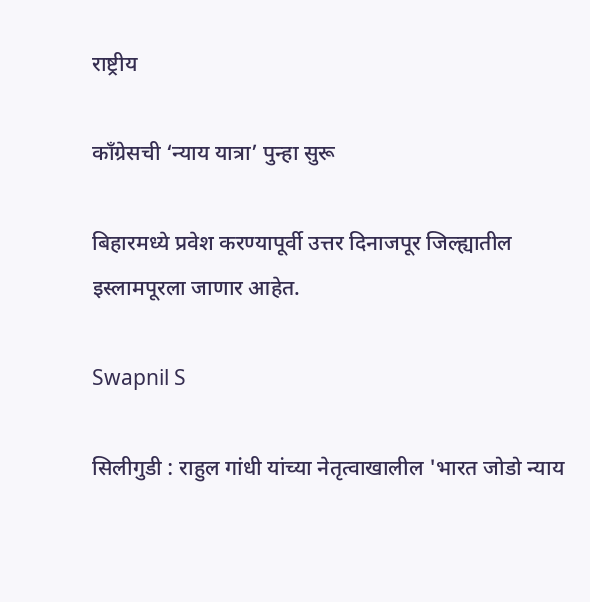राष्ट्रीय

काँग्रेसची ‘न्याय यात्रा’ पुन्हा सुरू

बिहारमध्ये प्रवेश करण्यापूर्वी उत्तर दिनाजपूर जिल्ह्यातील इस्लामपूरला जाणार आहेत.

Swapnil S

सिलीगुडी : राहुल गांधी यांच्या नेतृत्वाखालील 'भारत जोडो न्याय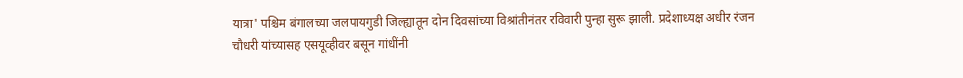यात्रा' पश्चिम बंगालच्या जलपायगुडी जिल्ह्यातून दोन दिवसांच्या विश्रांतीनंतर रविवारी पुन्हा सुरू झाली. प्रदेशाध्यक्ष अधीर रंजन चौधरी यांच्यासह एसयूव्हीवर बसून गांधींनी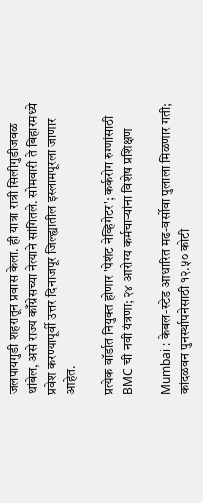जलपायगुडी शहरातून प्रवास केला. ही यात्रा रात्री सिलीगुडीजवळ थांबेल, असे राज्य काँग्रेसच्या नेत्याने सांगितले. सोमवारी ते बिहारमध्ये प्रवेश करण्यापूर्वी उत्तर दिनाजपूर जिल्ह्यातील इस्लामपूरला जाणार आहेत.

प्रत्येक वॉर्डात नियुक्त होणार 'पेशंट नेव्हिगेटर'; कर्करोग रुग्णांसाठी BMC ची नवी यंत्रणा; २४ आरोग्य कर्मचाऱ्यांना विशेष प्रशिक्षण

Mumbai : केबल-स्टेड आधारित मढ-वर्सोवा पुलाला मिळणार गती; कांदळवन पुनर्स्थापनेसाठी १२.५० कोटी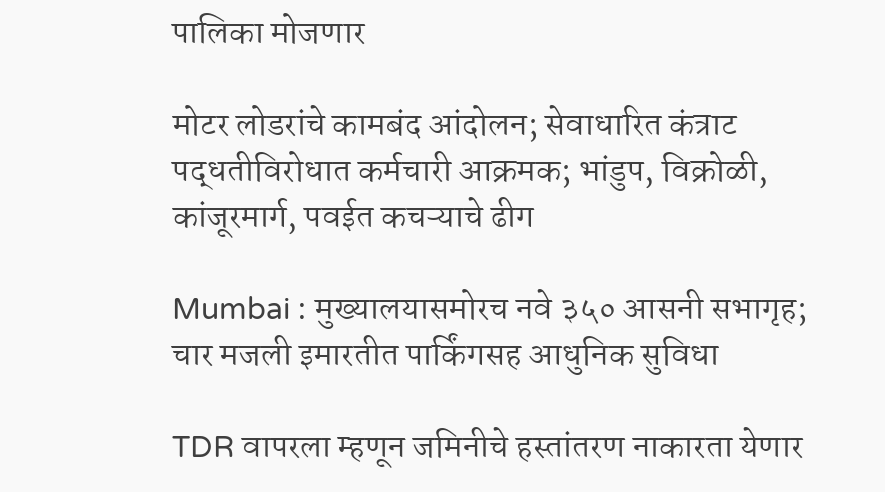पालिका मोजणार

मोटर लोडरांचे कामबंद आंदोलन; सेवाधारित कंत्राट पद्धतीविरोधात कर्मचारी आक्रमक; भांडुप, विक्रोळी, कांजूरमार्ग, पवईत कचऱ्याचे ढीग

Mumbai : मुख्यालयासमोरच नवे ३५० आसनी सभागृह; चार मजली इमारतीत पार्किंगसह आधुनिक सुविधा

TDR वापरला म्हणून जमिनीचे हस्तांतरण नाकारता येणार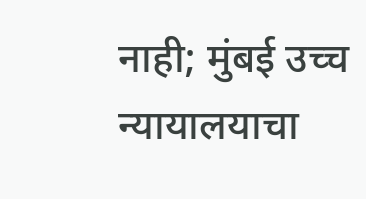नाही; मुंबई उच्च न्यायालयाचा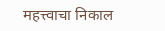महत्त्वाचा निकाल